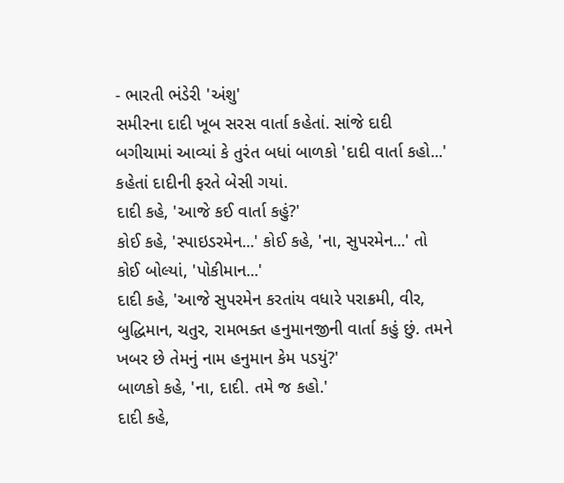- ભારતી ભંડેરી 'અંશુ'
સમીરના દાદી ખૂબ સરસ વાર્તા કહેતાં. સાંજે દાદી બગીચામાં આવ્યાં કે તુરંત બધાં બાળકો 'દાદી વાર્તા કહો...' કહેતાં દાદીની ફરતે બેસી ગયાં.
દાદી કહે, 'આજે કઈ વાર્તા કહું?'
કોઈ કહે, 'સ્પાઇડરમેન...' કોઈ કહે, 'ના, સુપરમેન...' તો કોઈ બોલ્યાં, 'પોકીમાન...'
દાદી કહે, 'આજે સુપરમેન કરતાંય વધારે પરાક્રમી, વીર, બુદ્ધિમાન, ચતુર, રામભક્ત હનુમાનજીની વાર્તા કહું છું. તમને ખબર છે તેમનું નામ હનુમાન કેમ પડયું?'
બાળકો કહે, 'ના, દાદી. તમે જ કહો.'
દાદી કહે,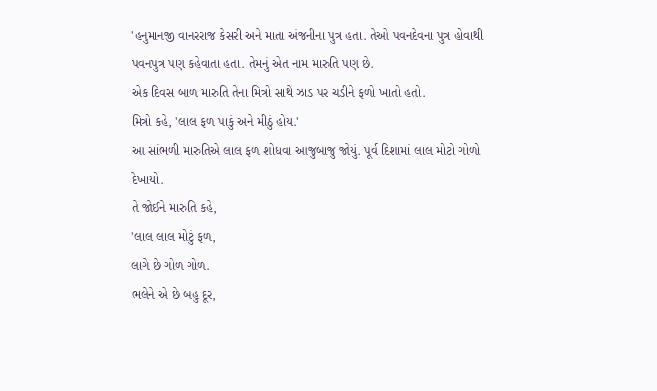'હનુમાનજી વાનરરાજ કેસરી અને માતા અંજનીના પુત્ર હતા. તેઓ પવનદેવના પુત્ર હોવાથી પવનપુત્ર પણ કહેવાતા હતા. તેમનું એત નામ મારુતિ પણ છે.
એક દિવસ બાળ મારુતિ તેના મિત્રો સાથે ઝાડ પર ચડીને ફળો ખાતો હતો.
મિત્રો કહે, 'લાલ ફળ પાકું અને મીઠું હોય.'
આ સાંભળી મારુતિએ લાલ ફળ શોધવા આજુબાજુ જોયું. પૂર્વ દિશામાં લાલ મોટો ગોળો દેખાયો.
તે જોઈને મારુતિ કહે,
'લાલ લાલ મોટું ફળ,
લાગે છે ગોળ ગોળ.
ભલેને એ છે બહુ દૂર,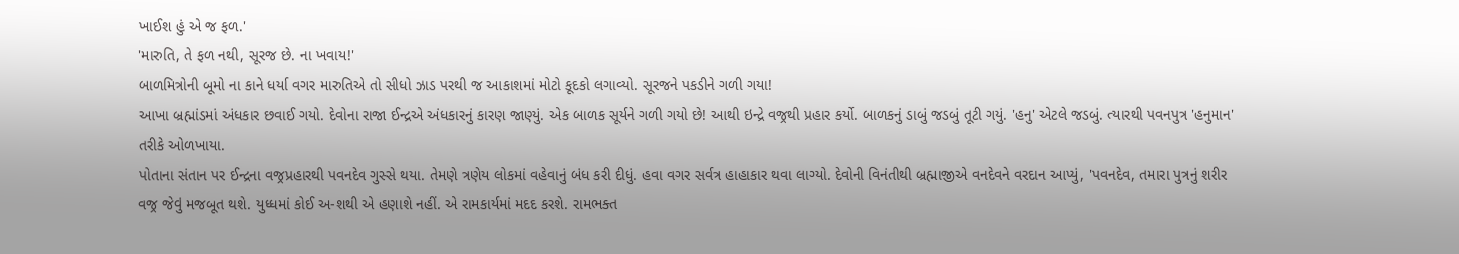ખાઈશ હું એ જ ફળ.'
'મારુતિ, તે ફળ નથી, સૂરજ છે. ના ખવાય!'
બાળમિત્રોની બૂમો ના કાને ધર્યા વગર મારુતિએ તો સીધો ઝાડ પરથી જ આકાશમાં મોટો કૂદકો લગાવ્યો. સૂરજને પકડીને ગળી ગયા!
આખા બ્રહ્માંડમાં અંધકાર છવાઈ ગયો. દેવોના રાજા ઈન્દ્રએ અંધકારનું કારણ જાણ્યું. એક બાળક સૂર્યને ગળી ગયો છે! આથી ઇન્દ્રે વજ્રથી પ્રહાર કર્યો. બાળકનું ડાબું જડબું તૂટી ગયું. 'હનુ' એટલે જડબું. ત્યારથી પવનપુત્ર 'હનુમાન' તરીકે ઓળખાયા.
પોતાના સંતાન પર ઈન્દ્રના વજ્રપ્રહારથી પવનદેવ ગુસ્સે થયા. તેમણે ત્રણેય લોકમાં વહેવાનું બંધ કરી દીધું. હવા વગર સર્વત્ર હાહાકાર થવા લાગ્યો. દેવોની વિનંતીથી બ્રહ્માજીએ વનદેવને વરદાન આપ્યું, 'પવનદેવ, તમારા પુત્રનું શરીર વજ્ર જેવું મજબૂત થશે. યુધ્ધમાં કોઈ અ-શથી એ હણાશે નહીં. એ રામકાર્યમાં મદદ કરશે. રામભક્ત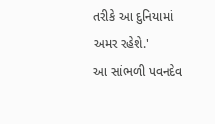તરીકે આ દુનિયામાં અમર રહેશે.'
આ સાંભળી પવનદેવ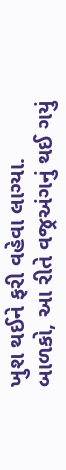ખુશ થઈને ફરી વહેવા લાગ્યા.
બાળકો, આ રીતે વજ્રઅંગનું થઈ ગયું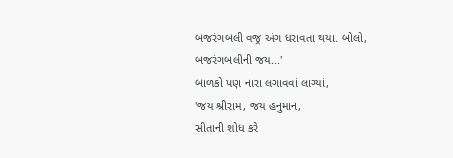બજરંગબલી વજ્ર અંગ ધરાવતા થયા. બોલો, બજરંગબલીની જય...'
બાળકો પણ નારા લગાવવાં લાગ્યાં,
'જય શ્રીરામ, જય હનુમાન,
સીતાની શોધ કરે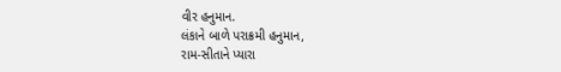વીર હનુમાન.
લંકાને બાળે પરાક્રમી હનુમાન,
રામ-સીતાને પ્યારા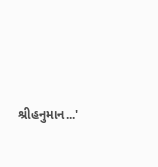શ્રીહનુમાન...'